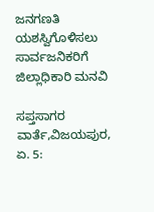ಜನಗಣತಿ‌ ಯಶಸ್ವಿಗೊಳಿಸಲು ಸಾರ್ವಜನಿಕರಿಗೆ ಜಿಲ್ಲಾಧಿಕಾರಿ ಮನವಿ

ಸಪ್ತಸಾಗರ ವಾರ್ತೆ,ವಿಜಯಪುರ, ಏ. 5: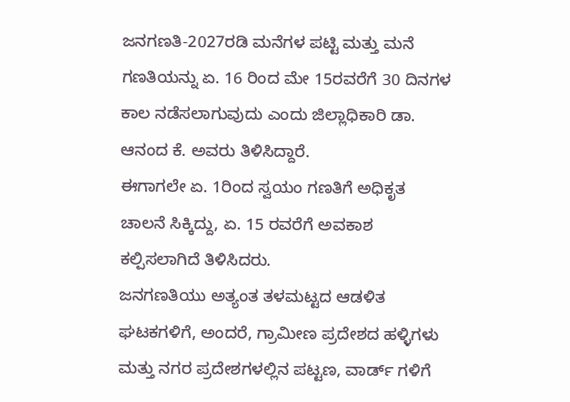ಜನಗಣತಿ-2027ರಡಿ ಮನೆಗಳ ಪಟ್ಟಿ ಮತ್ತು ಮನೆ ಗಣತಿಯನ್ನು ಏ. 16 ರಿಂದ ಮೇ 15ರವರೆಗೆ 30 ದಿನಗಳ ಕಾಲ ನಡೆಸಲಾಗುವುದು ಎಂದು ಜಿಲ್ಲಾಧಿಕಾರಿ ಡಾ. ಆನಂದ‌ ಕೆ. ಅವರು ತಿಳಿಸಿದ್ದಾರೆ.
ಈಗಾಗಲೇ ಏ. 1ರಿಂದ ಸ್ವಯಂ ಗಣತಿಗೆ ಅಧಿಕೃತ‌ ಚಾಲನೆ ಸಿಕ್ಕಿದ್ದು, ಏ. 15 ರವರೆಗೆ ಅವಕಾಶ ಕಲ್ಪಿಸಲಾಗಿದೆ ತಿಳಿಸಿದರು.
ಜನಗಣತಿಯು ಅತ್ಯಂತ ತಳಮಟ್ಟದ ಆಡಳಿತ ಘಟಕಗಳಿಗೆ, ಅಂದರೆ, ಗ್ರಾಮೀಣ ಪ್ರದೇಶದ ಹಳ್ಳಿಗಳು ಮತ್ತು ನಗರ ಪ್ರದೇಶಗಳಲ್ಲಿನ ಪಟ್ಟಣ, ವಾರ್ಡ್ ಗಳಿಗೆ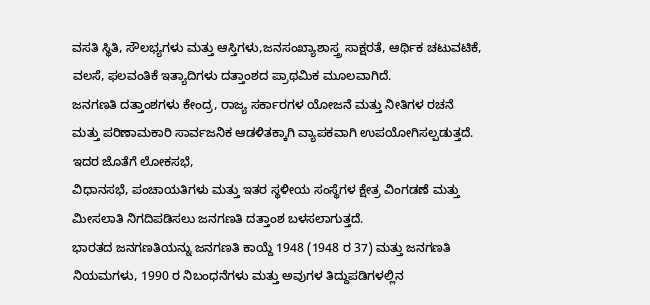ವಸತಿ ಸ್ಥಿತಿ, ಸೌಲಭ್ಯಗಳು ಮತ್ತು ಆಸ್ತಿಗಳು,ಜನಸಂಖ್ಯಾಶಾಸ್ತ್ರ ಸಾಕ್ಷರತೆ, ಆರ್ಥಿಕ ಚಟುವಟಿಕೆ, ವಲಸೆ, ಫಲವಂತಿಕೆ ಇತ್ಯಾದಿಗಳು ದತ್ತಾಂಶದ ಪ್ರಾಥಮಿಕ ಮೂಲವಾಗಿದೆ.
ಜನಗಣತಿ ದತ್ತಾಂಶಗಳು ಕೇಂದ್ರ, ರಾಜ್ಯ ಸರ್ಕಾರಗಳ ಯೋಜನೆ ಮತ್ತು ನೀತಿಗಳ ರಚನೆ ಮತ್ತು ಪರಿಣಾಮಕಾರಿ ಸಾರ್ವಜನಿಕ ಆಡಳಿತಕ್ಕಾಗಿ ವ್ಯಾಪಕವಾಗಿ ಉಪಯೋಗಿಸಲ್ಪಡುತ್ತದೆ.
ಇದರ ಜೊತೆಗೆ ಲೋಕಸಭೆ,
ವಿಧಾನಸಭೆ, ಪಂಚಾಯತಿಗಳು ಮತ್ತು ಇತರ ಸ್ಥಳೀಯ ಸಂಸ್ಥೆಗಳ ಕ್ಷೇತ್ರ ವಿಂಗಡಣೆ ಮತ್ತು ಮೀಸಲಾತಿ ನಿಗದಿಪಡಿಸಲು ಜನಗಣತಿ ದತ್ತಾಂಶ ಬಳಸಲಾಗುತ್ತದೆ.
ಭಾರತದ ಜನಗಣತಿಯನ್ನು ಜನಗಣತಿ ಕಾಯ್ದೆ 1948 (1948 ರ 37) ಮತ್ತು ಜನಗಣತಿ ನಿಯಮಗಳು, 1990 ರ ನಿಬಂಧನೆಗಳು ಮತ್ತು ಅವುಗಳ ತಿದ್ದುಪಡಿಗಳಲ್ಲಿನ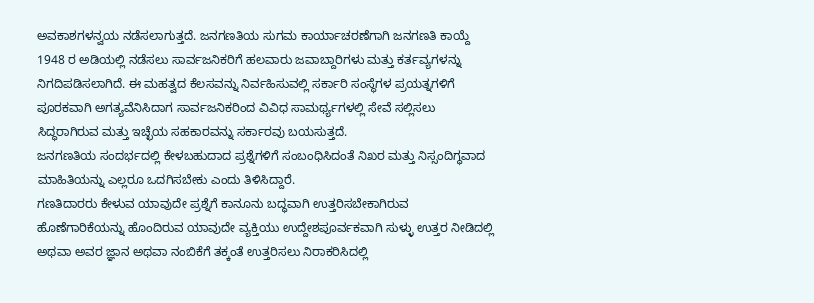ಅವಕಾಶಗಳನ್ವಯ ನಡೆಸಲಾಗುತ್ತದೆ. ಜನಗಣತಿಯ ಸುಗಮ ಕಾರ್ಯಾಚರಣೆಗಾಗಿ ಜನಗಣತಿ ಕಾಯ್ದೆ 1948 ರ ಅಡಿಯಲ್ಲಿ ನಡೆಸಲು ಸಾರ್ವಜನಿಕರಿಗೆ ಹಲವಾರು ಜವಾಬ್ದಾರಿಗಳು ಮತ್ತು ಕರ್ತವ್ಯಗಳನ್ನು ನಿಗದಿಪಡಿಸಲಾಗಿದೆ. ಈ ಮಹತ್ವದ ಕೆಲಸವನ್ನು ನಿರ್ವಹಿಸುವಲ್ಲಿ ಸರ್ಕಾರಿ ಸಂಸ್ಥೆಗಳ ಪ್ರಯತ್ನಗಳಿಗೆ ಪೂರಕವಾಗಿ ಅಗತ್ಯವೆನಿಸಿದಾಗ ಸಾರ್ವಜನಿಕರಿಂದ ವಿವಿಧ ಸಾಮರ್ಥ್ಯಗಳಲ್ಲಿ ಸೇವೆ ಸಲ್ಲಿಸಲು ಸಿದ್ಧರಾಗಿರುವ ಮತ್ತು ಇಚ್ಛೆಯ ಸಹಕಾರವನ್ನು ಸರ್ಕಾರವು ಬಯಸುತ್ತದೆ.
ಜನಗಣತಿಯ ಸಂದರ್ಭದಲ್ಲಿ ಕೇಳಬಹುದಾದ ಪ್ರಶ್ನೆಗಳಿಗೆ ಸಂಬಂಧಿಸಿದಂತೆ ನಿಖರ ಮತ್ತು ನಿಸ್ಸಂದಿಗ್ಧವಾದ ಮಾಹಿತಿಯನ್ನು ಎಲ್ಲರೂ ಒದಗಿಸಬೇಕು ಎಂದು ತಿಳಿಸಿದ್ದಾರೆ.
ಗಣತಿದಾರರು ಕೇಳುವ ಯಾವುದೇ ಪ್ರಶ್ನೆಗೆ ಕಾನೂನು ಬದ್ಧವಾಗಿ ಉತ್ತರಿಸಬೇಕಾಗಿರುವ ಹೊಣೆಗಾರಿಕೆಯನ್ನು ಹೊಂದಿರುವ ಯಾವುದೇ ವ್ಯಕ್ತಿಯು ಉದ್ದೇಶಪೂರ್ವಕವಾಗಿ ಸುಳ್ಳು ಉತ್ತರ ನೀಡಿದಲ್ಲಿ ಅಥವಾ ಅವರ ಜ್ಞಾನ ಅಥವಾ ನಂಬಿಕೆಗೆ ತಕ್ಕಂತೆ ಉತ್ತರಿಸಲು ನಿರಾಕರಿಸಿದಲ್ಲಿ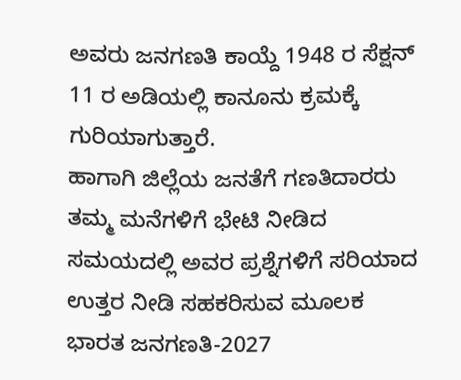ಅವರು ಜನಗಣತಿ ಕಾಯ್ದೆ 1948 ರ ಸೆಕ್ಷನ್ 11 ರ ಅಡಿಯಲ್ಲಿ ಕಾನೂನು ಕ್ರಮಕ್ಕೆ ಗುರಿಯಾಗುತ್ತಾರೆ.
ಹಾಗಾಗಿ‌ ಜಿಲ್ಲೆಯ ಜನತೆಗೆ ಗಣತಿದಾರರು ತಮ್ಮ ಮನೆಗಳಿಗೆ ಭೇಟಿ ನೀಡಿದ ಸಮಯದಲ್ಲಿ ಅವರ ಪ್ರಶ್ನೆಗಳಿಗೆ ಸರಿಯಾದ ಉತ್ತರ ನೀಡಿ ಸಹಕರಿಸುವ ಮೂಲಕ ಭಾರತ ಜನಗಣತಿ-2027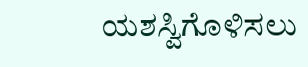ಯಶಸ್ವಿಗೊಳಿಸಲು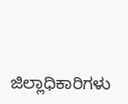ಜಿಲ್ಲಾಧಿಕಾರಿಗಳು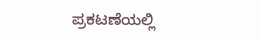ಪ್ರಕಟಣೆಯಲ್ಲಿ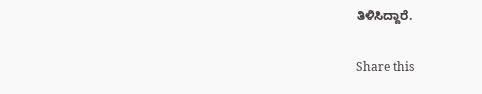ತಿಳಿಸಿದ್ದಾರೆ.

Share this